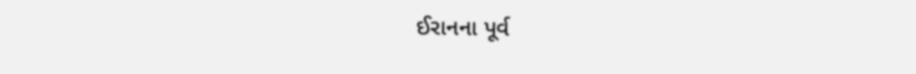ઈરાનના પૂર્વ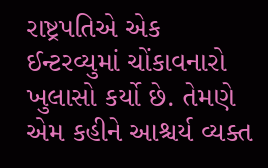રાષ્ટ્રપતિએ એક ઈન્ટરવ્યુમાં ચોંકાવનારો ખુલાસો કર્યો છે. તેમણે એમ કહીને આશ્ચર્ય વ્યક્ત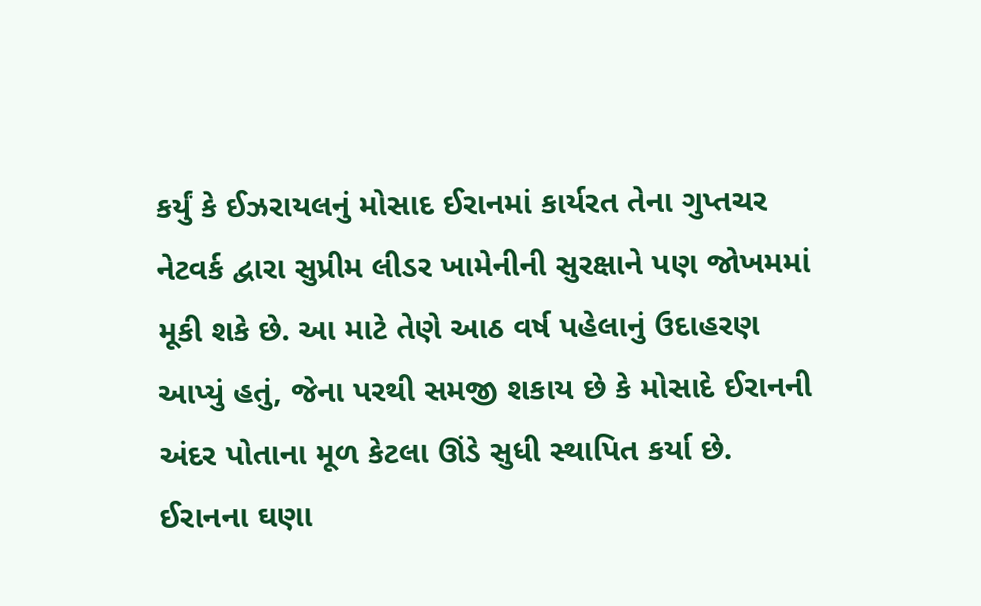કર્યું કે ઈઝરાયલનું મોસાદ ઈરાનમાં કાર્યરત તેના ગુપ્તચર નેટવર્ક દ્વારા સુપ્રીમ લીડર ખામેનીની સુરક્ષાને પણ જોખમમાં મૂકી શકે છે. આ માટે તેણે આઠ વર્ષ પહેલાનું ઉદાહરણ આપ્યું હતું, જેના પરથી સમજી શકાય છે કે મોસાદે ઈરાનની અંદર પોતાના મૂળ કેટલા ઊંડે સુધી સ્થાપિત કર્યા છે.
ઈરાનના ઘણા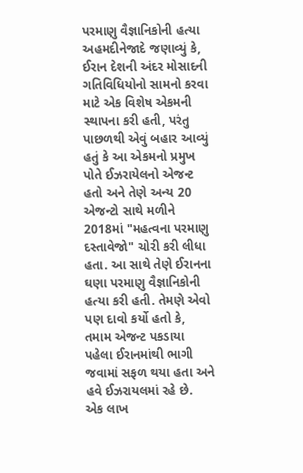પરમાણુ વૈજ્ઞાનિકોની હત્યા
અહમદીનેજાદે જણાવ્યું કે, ઈરાન દેશની અંદર મોસાદની ગતિવિધિયોનો સામનો કરવા માટે એક વિશેષ એકમની સ્થાપના કરી હતી, પરંતુ પાછળથી એવું બહાર આવ્યું હતું કે આ એકમનો પ્રમુખ પોતે ઈઝરાયેલનો એજન્ટ હતો અને તેણે અન્ય 20 એજન્ટો સાથે મળીને 2018માં "મહત્વના પરમાણુ દસ્તાવેજો" ચોરી કરી લીધા હતા. આ સાથે તેણે ઈરાનના ઘણા પરમાણુ વૈજ્ઞાનિકોની હત્યા કરી હતી. તેમણે એવો પણ દાવો કર્યો હતો કે, તમામ એજન્ટ પકડાયા પહેલા ઈરાનમાંથી ભાગી જવામાં સફળ થયા હતા અને હવે ઈઝરાયલમાં રહે છે.
એક લાખ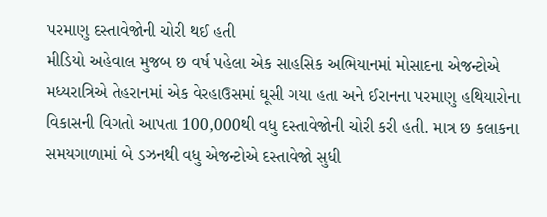પરમાણુ દસ્તાવેજોની ચોરી થઈ હતી
મીડિયો અહેવાલ મુજબ છ વર્ષ પહેલા એક સાહસિક અભિયાનમાં મોસાદના એજન્ટોએ મધ્યરાત્રિએ તેહરાનમાં એક વેરહાઉસમાં ઘૂસી ગયા હતા અને ઈરાનના પરમાણુ હથિયારોના વિકાસની વિગતો આપતા 100,000થી વધુ દસ્તાવેજોની ચોરી કરી હતી. માત્ર છ કલાકના સમયગાળામાં બે ડઝનથી વધુ એજન્ટોએ દસ્તાવેજો સુધી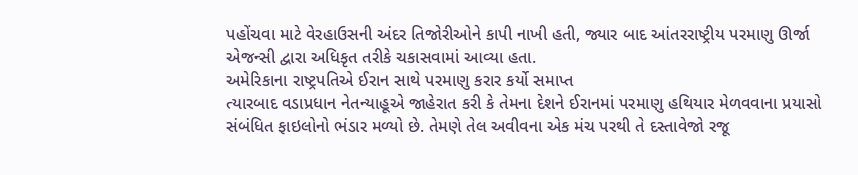પહોંચવા માટે વેરહાઉસની અંદર તિજોરીઓને કાપી નાખી હતી, જ્યાર બાદ આંતરરાષ્ટ્રીય પરમાણુ ઊર્જા એજન્સી દ્વારા અધિકૃત તરીકે ચકાસવામાં આવ્યા હતા.
અમેરિકાના રાષ્ટ્રપતિએ ઈરાન સાથે પરમાણુ કરાર કર્યો સમાપ્ત
ત્યારબાદ વડાપ્રધાન નેતન્યાહૂએ જાહેરાત કરી કે તેમના દેશને ઈરાનમાં પરમાણુ હથિયાર મેળવવાના પ્રયાસો સંબંધિત ફાઇલોનો ભંડાર મળ્યો છે. તેમણે તેલ અવીવના એક મંચ પરથી તે દસ્તાવેજો રજૂ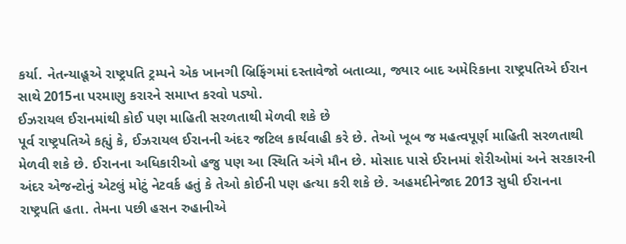કર્યા. નેતન્યાહૂએ રાષ્ટ્રપતિ ટ્રમ્પને એક ખાનગી બ્રિફિંગમાં દસ્તાવેજો બતાવ્યા, જ્યાર બાદ અમેરિકાના રાષ્ટ્રપતિએ ઈરાન સાથે 2015ના પરમાણુ કરારને સમાપ્ત કરવો પડ્યો.
ઈઝરાયલ ઈરાનમાંથી કોઈ પણ માહિતી સરળતાથી મેળવી શકે છે
પૂર્વ રાષ્ટ્રપતિએ કહ્યું કે, ઈઝરાયલ ઈરાનની અંદર જટિલ કાર્યવાહી કરે છે. તેઓ ખૂબ જ મહત્વપૂર્ણ માહિતી સરળતાથી મેળવી શકે છે. ઈરાનના અધિકારીઓ હજુ પણ આ સ્થિતિ અંગે મૌન છે. મોસાદ પાસે ઈરાનમાં શેરીઓમાં અને સરકારની અંદર એજન્ટોનું એટલું મોટું નેટવર્ક હતું કે તેઓ કોઈની પણ હત્યા કરી શકે છે. અહમદીનેજાદ 2013 સુધી ઈરાનના રાષ્ટ્રપતિ હતા. તેમના પછી હસન રુહાનીએ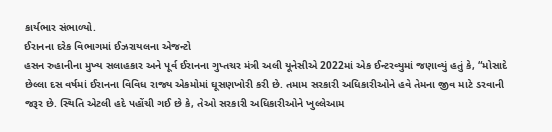કાર્યભાર સંભાળ્યો.
ઈરાનના દરેક વિભાગમાં ઈઝરાયલના એજન્ટો
હસન રુહાનીના મુખ્ય સલાહકાર અને પૂર્વ ઈરાનના ગુપ્તચર મંત્રી અલી યૂનેસીએ 2022માં એક ઈન્ટરવ્યુમાં જણાવ્યું હતું કે, “મોસાદે છેલ્લા દસ વર્ષમાં ઈરાનના વિવિધ રાજ્ય એકમોમાં ઘૂસણખોરી કરી છે. તમામ સરકારી અધિકારીઓને હવે તેમના જીવ માટે ડરવાની જરૂર છે. સ્થિતિ એટલી હદે પહોંચી ગઈ છે કે, તેઓ સરકારી અધિકારીઓને ખુલ્લેઆમ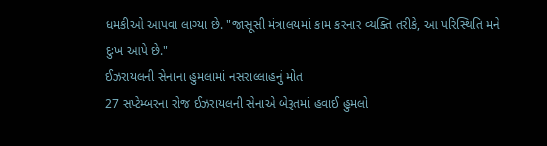ધમકીઓ આપવા લાગ્યા છે. "જાસૂસી મંત્રાલયમાં કામ કરનાર વ્યક્તિ તરીકે, આ પરિસ્થિતિ મને દુઃખ આપે છે."
ઈઝરાયલની સેનાના હુમલામાં નસરાલ્લાહનું મોત
27 સપ્ટેમ્બરના રોજ ઈઝરાયલની સેનાએ બેરૂતમાં હવાઈ હુમલો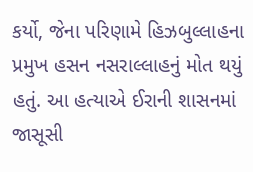કર્યો, જેના પરિણામે હિઝબુલ્લાહના પ્રમુખ હસન નસરાલ્લાહનું મોત થયું હતું. આ હત્યાએ ઈરાની શાસનમાં જાસૂસી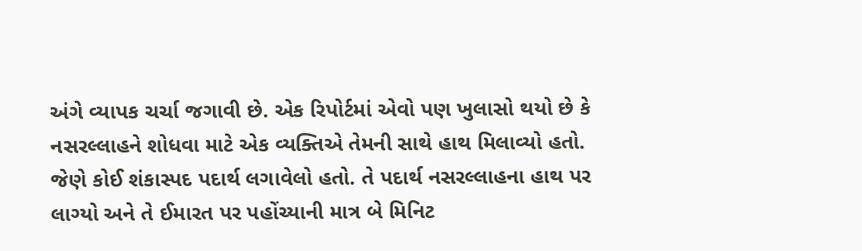અંગે વ્યાપક ચર્ચા જગાવી છે. એક રિપોર્ટમાં એવો પણ ખુલાસો થયો છે કે નસરલ્લાહને શોધવા માટે એક વ્યક્તિએ તેમની સાથે હાથ મિલાવ્યો હતો. જેણે કોઈ શંકાસ્પદ પદાર્થ લગાવેલો હતો. તે પદાર્થ નસરલ્લાહના હાથ પર લાગ્યો અને તે ઈમારત પર પહોંચ્યાની માત્ર બે મિનિટ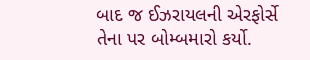બાદ જ ઈઝરાયલની એરફોર્સે તેના પર બોમ્બમારો કર્યો.